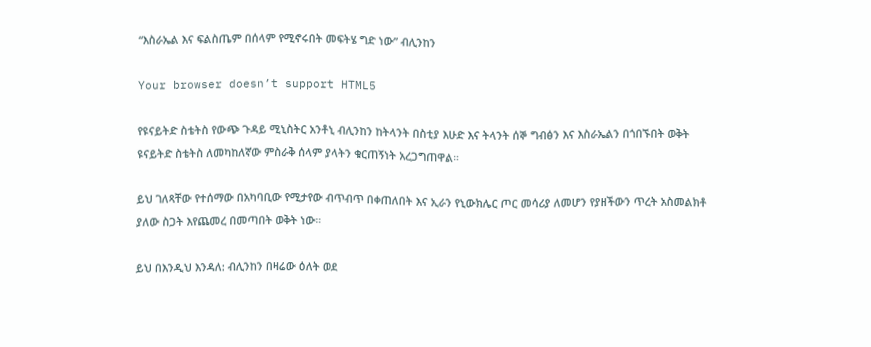“እስራኤል እና ፍልስጤም በሰላም የሚኖሩበት መፍትሄ ግድ ነው” ብሊንከን

Your browser doesn’t support HTML5

የዩናይትድ ስቴትስ የውጭ ጉዳይ ሚኒስትር አንቶኒ ብሊንከን ከትላንት በስቲያ እሁድ እና ትላንት ሰኞ ግብፅን እና እስራኤልን በጎበኙበት ወቅት ዩናይትድ ስቴትስ ለመካከለኛው ምስራቅ ሰላም ያላትን ቁርጠኝነት አረጋግጠዋል።

ይህ ገለጻቸው የተሰማው በአካባቢው የሚታየው ብጥብጥ በቀጠለበት እና ኢራን የኒውክሌር ጦር መሳሪያ ለመሆን የያዘችውን ጥረት አስመልክቶ ያለው ስጋት እየጨመረ በመጣበት ወቅት ነው።

ይህ በእንዲህ እንዳለ: ብሊንከን በዛሬው ዕለት ወደ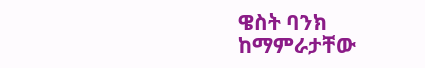ዌስት ባንክ ከማምራታቸው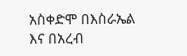አስቀድሞ በእስራኤል እና በአረብ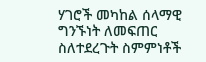ሃገሮች መካከል ሰላማዊ ግንኙነት ለመፍጠር ስለተደረጉት ስምምነቶች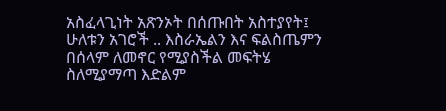አስፈላጊነት አጽንኦት በሰጡበት አስተያየት፤ ሁለቱን አገሮች .. እስራኤልን እና ፍልስጤምን በሰላም ለመኖር የሚያስችል መፍትሄ ስለሚያማጣ እድልም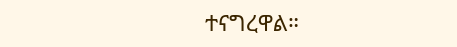ተናግረዋል።